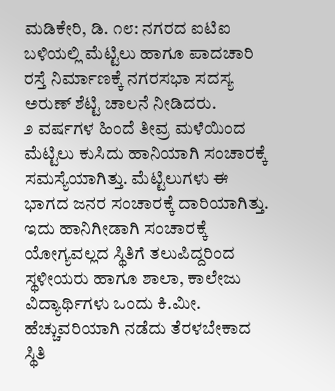ಮಡಿಕೇರಿ, ಡಿ. ೧೮: ನಗರದ ಐಟಿಐ ಬಳಿಯಲ್ಲಿ ಮೆಟ್ಟಿಲು ಹಾಗೂ ಪಾದಚಾರಿ ರಸ್ತೆ ನಿರ್ಮಾಣಕ್ಕೆ ನಗರಸಭಾ ಸದಸ್ಯ ಅರುಣ್ ಶೆಟ್ಟಿ ಚಾಲನೆ ನೀಡಿದರು.
೨ ವರ್ಷಗಳ ಹಿಂದೆ ತೀವ್ರ ಮಳೆಯಿಂದ ಮೆಟ್ಟಿಲು ಕುಸಿದು ಹಾನಿಯಾಗಿ ಸಂಚಾರಕ್ಕೆ ಸಮಸ್ಯೆಯಾಗಿತ್ತು. ಮೆಟ್ಟಿಲುಗಳು ಈ ಭಾಗದ ಜನರ ಸಂಚಾರಕ್ಕೆ ದಾರಿಯಾಗಿತ್ತು. ಇದು ಹಾನಿಗೀಡಾಗಿ ಸಂಚಾರಕ್ಕೆ ಯೋಗ್ಯವಲ್ಲದ ಸ್ಥಿತಿಗೆ ತಲುಪಿದ್ದರಿಂದ ಸ್ಥಳೀಯರು ಹಾಗೂ ಶಾಲಾ, ಕಾಲೇಜು ವಿದ್ಯಾರ್ಥಿಗಳು ಒಂದು ಕಿ.ಮೀ. ಹೆಚ್ಚುವರಿಯಾಗಿ ನಡೆದು ತೆರಳಬೇಕಾದ ಸ್ಥಿತಿ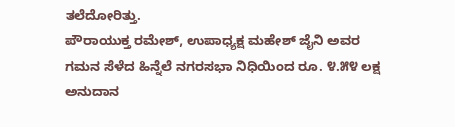ತಲೆದೋರಿತ್ತು.
ಪೌರಾಯುಕ್ತ ರಮೇಶ್, ಉಪಾಧ್ಯಕ್ಷ ಮಹೇಶ್ ಜೈನಿ ಅವರ ಗಮನ ಸೆಳೆದ ಹಿನ್ನೆಲೆ ನಗರಸಭಾ ನಿಧಿಯಿಂದ ರೂ. ೪.೫೪ ಲಕ್ಷ ಅನುದಾನ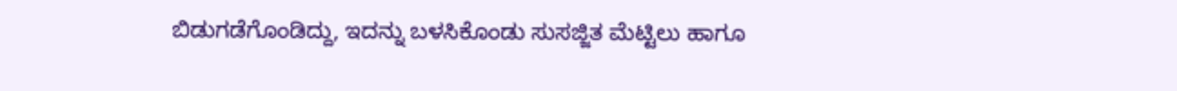ಬಿಡುಗಡೆಗೊಂಡಿದ್ದು, ಇದನ್ನು ಬಳಸಿಕೊಂಡು ಸುಸಜ್ಜಿತ ಮೆಟ್ಟಿಲು ಹಾಗೂ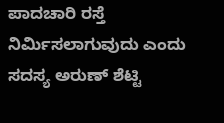ಪಾದಚಾರಿ ರಸ್ತೆ ನಿರ್ಮಿಸಲಾಗುವುದು ಎಂದು ಸದಸ್ಯ ಅರುಣ್ ಶೆಟ್ಟಿ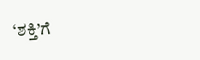‘ಶಕ್ತಿ’ಗೆ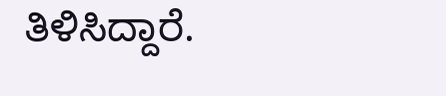ತಿಳಿಸಿದ್ದಾರೆ.